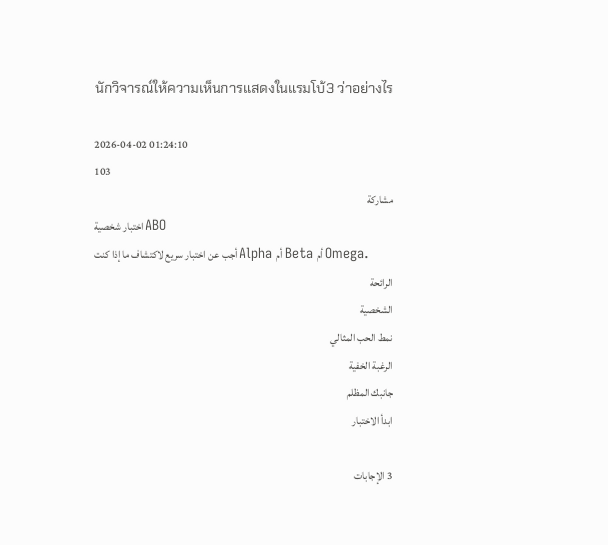นักวิจารณ์ให้ความเห็นการแสดงในแรมโบ้3 ว่าอย่างไร

2026-04-02 01:24:10
103
مشاركة
اختبار شخصية ABO
أجب عن اختبار سريع لاكتشاف ما إذا كنت Alpha أم Beta أم Omega.
الرائحة
الشخصية
نمط الحب المثالي
الرغبة الخفية
جانبك المظلم
ابدأ الاختبار

3 الإجابات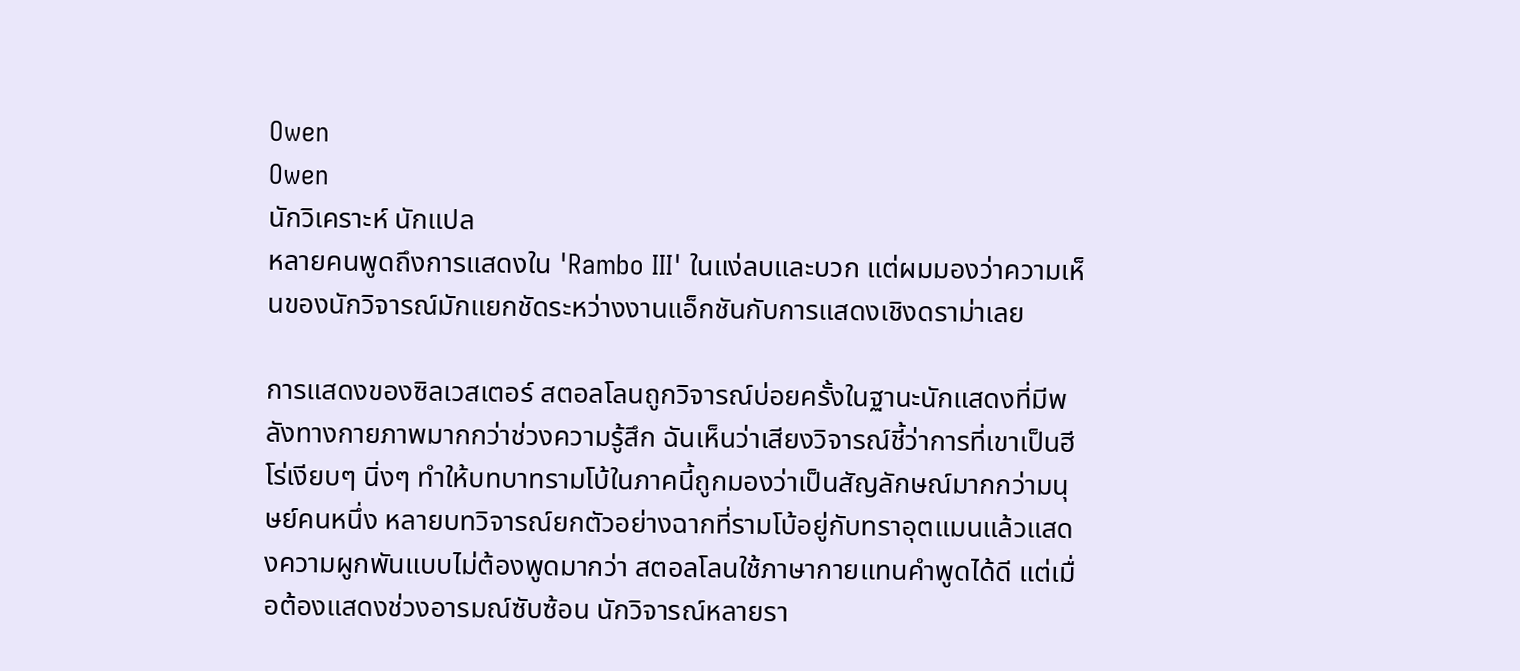Owen
Owen
นักวิเคราะห์ นักแปล
หลายคนพูดถึงการแสดงใน 'Rambo III' ในแง่ลบและบวก แต่ผมมองว่าความเห็นของนักวิจารณ์มักแยกชัดระหว่างงานแอ็กชันกับการแสดงเชิงดราม่าเลย

การแสดงของซิลเวสเตอร์ สตอลโลนถูกวิจารณ์บ่อยครั้งในฐานะนักแสดงที่มีพลังทางกายภาพมากกว่าช่วงความรู้สึก ฉันเห็นว่าเสียงวิจารณ์ชี้ว่าการที่เขาเป็นฮีโร่เงียบๆ นิ่งๆ ทำให้บทบาทรามโบ้ในภาคนี้ถูกมองว่าเป็นสัญลักษณ์มากกว่ามนุษย์คนหนึ่ง หลายบทวิจารณ์ยกตัวอย่างฉากที่รามโบ้อยู่กับทราอุตแมนแล้วแสดงความผูกพันแบบไม่ต้องพูดมากว่า สตอลโลนใช้ภาษากายแทนคำพูดได้ดี แต่เมื่อต้องแสดงช่วงอารมณ์ซับซ้อน นักวิจารณ์หลายรา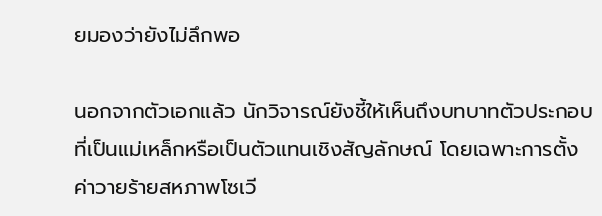ยมองว่ายังไม่ลึกพอ

นอกจากตัวเอกแล้ว นักวิจารณ์ยังชี้ให้เห็นถึงบทบาทตัวประกอบที่เป็นแม่เหล็กหรือเป็นตัวแทนเชิงสัญลักษณ์ โดยเฉพาะการตั้งค่าวายร้ายสหภาพโซเวี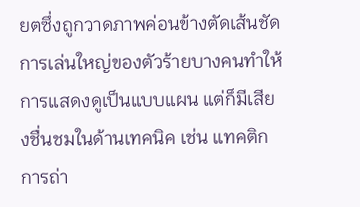ยตซึ่งถูกวาดภาพค่อนข้างตัดเส้นชัด การเล่นใหญ่ของตัวร้ายบางคนทำให้การแสดงดูเป็นแบบแผน แต่ก็มีเสียงชื่นชมในด้านเทคนิค เช่น แทคติกการถ่า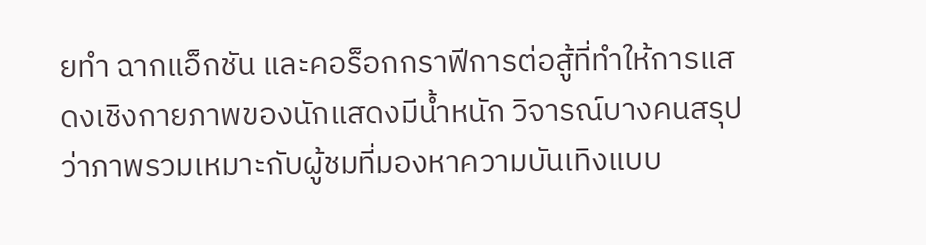ยทำ ฉากแอ็กชัน และคอร็อกกราฟีการต่อสู้ที่ทำให้การแสดงเชิงกายภาพของนักแสดงมีน้ำหนัก วิจารณ์บางคนสรุปว่าภาพรวมเหมาะกับผู้ชมที่มองหาความบันเทิงแบบ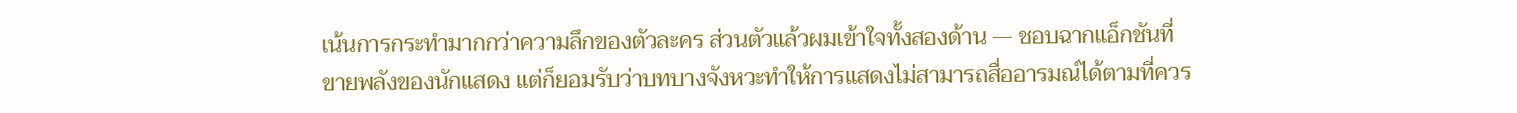เน้นการกระทำมากกว่าความลึกของตัวละคร ส่วนตัวแล้วผมเข้าใจทั้งสองด้าน — ชอบฉากแอ็กชันที่ขายพลังของนักแสดง แต่ก็ยอมรับว่าบทบางจังหวะทำให้การแสดงไม่สามารถสื่ออารมณ์ได้ตามที่ควร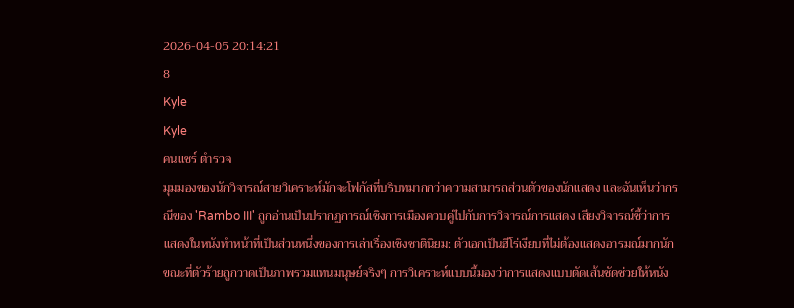2026-04-05 20:14:21
8
Kyle
Kyle
คนแชร์ ตำรวจ
มุมมองของนักวิจารณ์สายวิเคราะห์มักจะโฟกัสที่บริบทมากกว่าความสามารถส่วนตัวของนักแสดง และฉันเห็นว่ากรณีของ 'Rambo III' ถูกอ่านเป็นปรากฏการณ์เชิงการเมืองควบคู่ไปกับการวิจารณ์การแสดง เสียงวิจารณ์ชี้ว่าการแสดงในหนังทำหน้าที่เป็นส่วนหนึ่งของการเล่าเรื่องเชิงชาตินิยม: ตัวเอกเป็นฮีโร่เงียบที่ไม่ต้องแสดงอารมณ์มากนัก ขณะที่ตัวร้ายถูกวาดเป็นภาพรวมแทนมนุษย์จริงๆ การวิเคราะห์แบบนี้มองว่าการแสดงแบบตัดเส้นชัดช่วยให้หนัง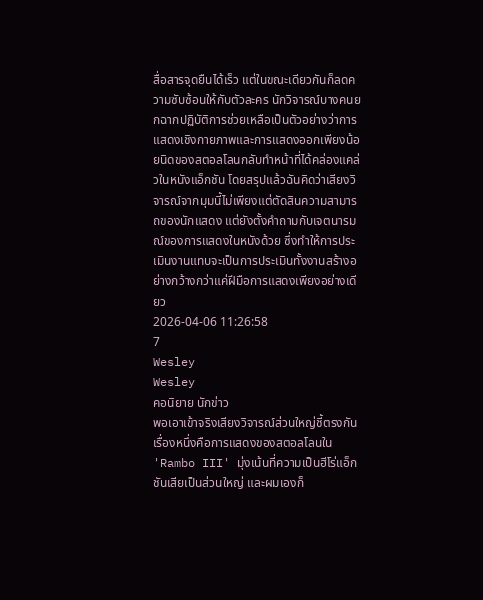สื่อสารจุดยืนได้เร็ว แต่ในขณะเดียวกันก็ลดความซับซ้อนให้กับตัวละคร นักวิจารณ์บางคนยกฉากปฏิบัติการช่วยเหลือเป็นตัวอย่างว่าการแสดงเชิงกายภาพและการแสดงออกเพียงน้อยนิดของสตอลโลนกลับทำหน้าที่ได้คล่องแคล่วในหนังแอ็กชัน โดยสรุปแล้วฉันคิดว่าเสียงวิจารณ์จากมุมนี้ไม่เพียงแต่ตัดสินความสามารถของนักแสดง แต่ยังตั้งคำถามกับเจตนารมณ์ของการแสดงในหนังด้วย ซึ่งทำให้การประเมินงานแทบจะเป็นการประเมินทั้งงานสร้างอย่างกว้างกว่าแค่ฝีมือการแสดงเพียงอย่างเดียว
2026-04-06 11:26:58
7
Wesley
Wesley
คอนิยาย นักข่าว
พอเอาเข้าจริงเสียงวิจารณ์ส่วนใหญ่ชี้ตรงกันเรื่องหนึ่งคือการแสดงของสตอลโลนใน 'Rambo III' มุ่งเน้นที่ความเป็นฮีโร่แอ็กชันเสียเป็นส่วนใหญ่ และผมเองก็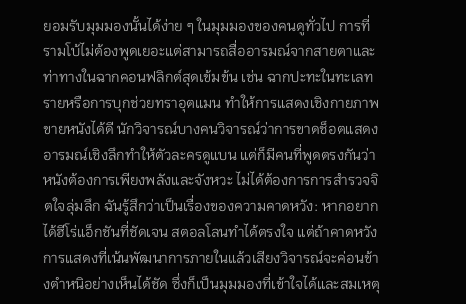ยอมรับมุมมองนั้นได้ง่าย ๆ ในมุมมองของคนดูทั่วไป การที่รามโบ้ไม่ต้องพูดเยอะแต่สามารถสื่ออารมณ์จากสายตาและท่าทางในฉากคอนฟลิกต์สุดเข้มข้น เช่น ฉากปะทะในทะเลทรายหรือการบุกช่วยทราอุตแมน ทำให้การแสดงเชิงกายภาพขายหนังได้ดี นักวิจารณ์บางคนวิจารณ์ว่าการขาดช็อตแสดงอารมณ์เชิงลึกทำให้ตัวละครดูแบน แต่ก็มีคนที่พูดตรงกันว่าหนังต้องการเพียงพลังและจังหวะ ไม่ได้ต้องการการสำรวจจิตใจลุ่มลึก ฉันรู้สึกว่าเป็นเรื่องของความคาดหวัง: หากอยากได้ฮีโร่แอ็กชันที่ชัดเจน สตอลโลนทำได้ตรงใจ แต่ถ้าคาดหวังการแสดงที่เน้นพัฒนาการภายในแล้วเสียงวิจารณ์จะค่อนข้างตำหนิอย่างเห็นได้ชัด ซึ่งก็เป็นมุมมองที่เข้าใจได้และสมเหตุ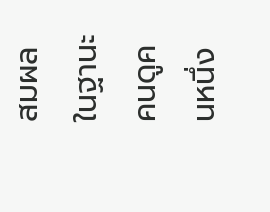สมผลในฐานะคนดูคนหนึ่ง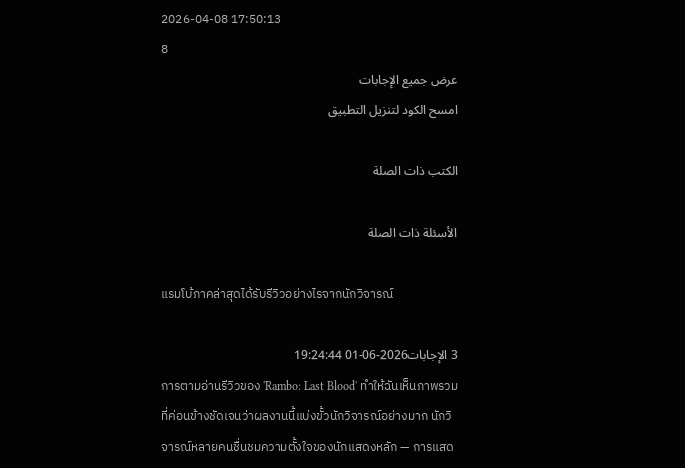2026-04-08 17:50:13
8
عرض جميع الإجابات
امسح الكود لتنزيل التطبيق

الكتب ذات الصلة

الأسئلة ذات الصلة

แรมโบ้ภาคล่าสุดได้รับรีวิวอย่างไรจากนักวิจารณ์

3 الإجابات2026-06-01 19:24:44
การตามอ่านรีวิวของ 'Rambo: Last Blood' ทำให้ฉันเห็นภาพรวมที่ค่อนข้างชัดเจนว่าผลงานนี้แบ่งขั้วนักวิจารณ์อย่างมาก นักวิจารณ์หลายคนชื่นชมความตั้งใจของนักแสดงหลัก — การแสด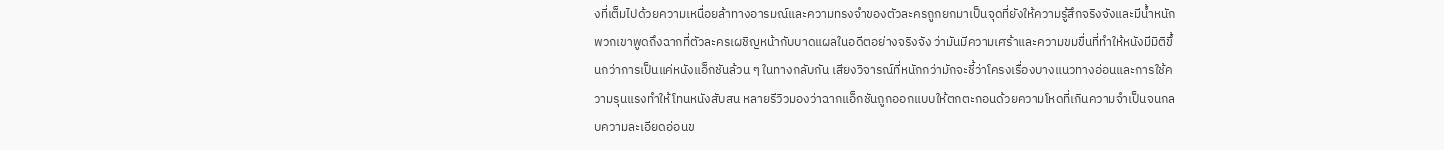งที่เต็มไปด้วยความเหนื่อยล้าทางอารมณ์และความทรงจำของตัวละครถูกยกมาเป็นจุดที่ยังให้ความรู้สึกจริงจังและมีน้ำหนัก พวกเขาพูดถึงฉากที่ตัวละครเผชิญหน้ากับบาดแผลในอดีตอย่างจริงจัง ว่ามันมีความเศร้าและความขมขื่นที่ทำให้หนังมีมิติขึ้นกว่าการเป็นแค่หนังแอ็กชันล้วน ๆ ในทางกลับกัน เสียงวิจารณ์ที่หนักกว่ามักจะชี้ว่าโครงเรื่องบางแนวทางอ่อนและการใช้ความรุนแรงทำให้โทนหนังสับสน หลายรีวิวมองว่าฉากแอ็กชันถูกออกแบบให้ตกตะกอนด้วยความโหดที่เกินความจำเป็นจนกลบความละเอียดอ่อนข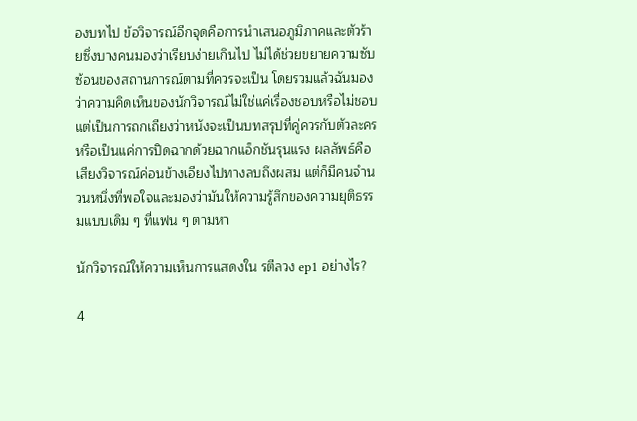องบทไป ข้อวิจารณ์อีกจุดคือการนำเสนอภูมิภาคและตัวร้ายซึ่งบางคนมองว่าเรียบง่ายเกินไป ไม่ได้ช่วยขยายความซับซ้อนของสถานการณ์ตามที่ควรจะเป็น โดยรวมแล้วฉันมองว่าความคิดเห็นของนักวิจารณ์ไม่ใช่แค่เรื่องชอบหรือไม่ชอบ แต่เป็นการถกเถียงว่าหนังจะเป็นบทสรุปที่คู่ควรกับตัวละครหรือเป็นแค่การปิดฉากด้วยฉากแอ็กชันรุนแรง ผลลัพธ์คือเสียงวิจารณ์ค่อนข้างเอียงไปทางลบถึงผสม แต่ก็มีคนจำนวนหนึ่งที่พอใจและมองว่ามันให้ความรู้สึกของความยุติธรรมแบบเดิม ๆ ที่แฟน ๆ ตามหา

นักวิจารณ์ให้ความเห็นการแสดงใน รตีลวง ep1 อย่างไร?

4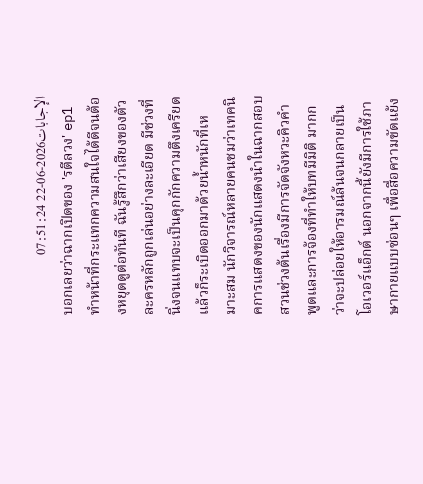الإجابات2026-06-22 07:51:24
บอกเลยว่าฉากเปิดของ 'รตีลวง' ep1 ทำหน้าที่กระแทกความสนใจได้ดีจนต้องหยุดดูต่อทันที ฉันรู้สึกว่าเสียงของตัวละครหลักถูกเล่นอย่างละเอียด มีช่วงที่นิ่งจนแทบจะเป็นคุกกักความตึงเครียดแล้วก็ระเบิดออกมาด้วยน้ำหนักที่เหมาะสม นักวิจารณ์หลายคนชมว่าเทคนิคการแสดงของนักแสดงนำในฉากสอบสวนช่วงต้นเรื่องมีการจัดจังหวะคิวคำพูดและการจ้องที่ทำให้บทมีมิติ มากกว่าจะปล่อยให้อารมณ์ล้นจนกลายเป็นโอเวอร์แอ็กต์ นอกจากนี้ยังมีการใช้ภาษากายแบบซ่อนๆ เพื่อสื่อความขัดแย้ง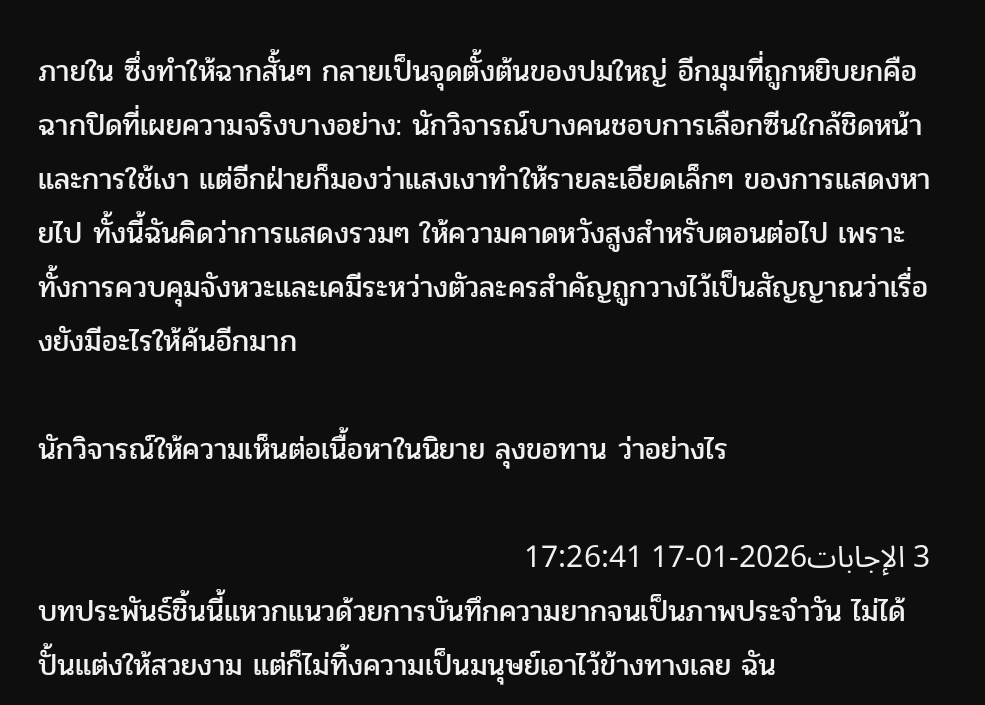ภายใน ซึ่งทำให้ฉากสั้นๆ กลายเป็นจุดตั้งต้นของปมใหญ่ อีกมุมที่ถูกหยิบยกคือฉากปิดที่เผยความจริงบางอย่าง: นักวิจารณ์บางคนชอบการเลือกซีนใกล้ชิดหน้าและการใช้เงา แต่อีกฝ่ายก็มองว่าแสงเงาทำให้รายละเอียดเล็กๆ ของการแสดงหายไป ทั้งนี้ฉันคิดว่าการแสดงรวมๆ ให้ความคาดหวังสูงสำหรับตอนต่อไป เพราะทั้งการควบคุมจังหวะและเคมีระหว่างตัวละครสำคัญถูกวางไว้เป็นสัญญาณว่าเรื่องยังมีอะไรให้ค้นอีกมาก

นักวิจารณ์ให้ความเห็นต่อเนื้อหาในนิยาย ลุงขอทาน ว่าอย่างไร

3 الإجابات2026-01-17 17:26:41
บทประพันธ์ชิ้นนี้แหวกแนวด้วยการบันทึกความยากจนเป็นภาพประจำวัน ไม่ได้ปั้นแต่งให้สวยงาม แต่ก็ไม่ทิ้งความเป็นมนุษย์เอาไว้ข้างทางเลย ฉัน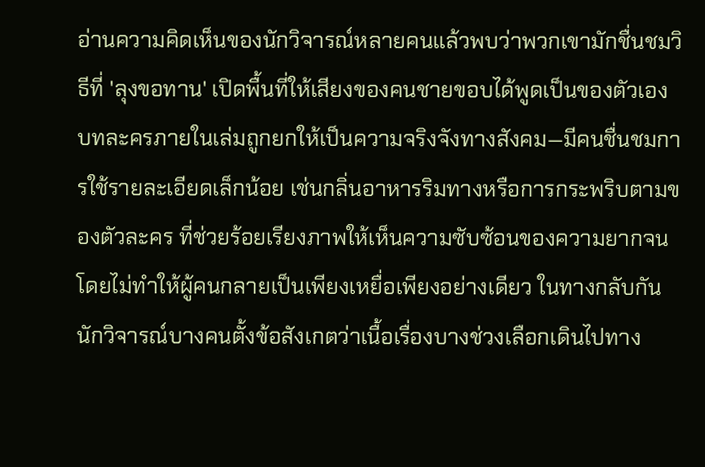อ่านความคิดเห็นของนักวิจารณ์หลายคนแล้วพบว่าพวกเขามักชื่นชมวิธีที่ 'ลุงขอทาน' เปิดพื้นที่ให้เสียงของคนชายขอบได้พูดเป็นของตัวเอง บทละครภายในเล่มถูกยกให้เป็นความจริงจังทางสังคม—มีคนชื่นชมการใช้รายละเอียดเล็กน้อย เช่นกลิ่นอาหารริมทางหรือการกระพริบตามของตัวละคร ที่ช่วยร้อยเรียงภาพให้เห็นความซับซ้อนของความยากจนโดยไม่ทำให้ผู้คนกลายเป็นเพียงเหยื่อเพียงอย่างเดียว ในทางกลับกัน นักวิจารณ์บางคนตั้งข้อสังเกตว่าเนื้อเรื่องบางช่วงเลือกเดินไปทาง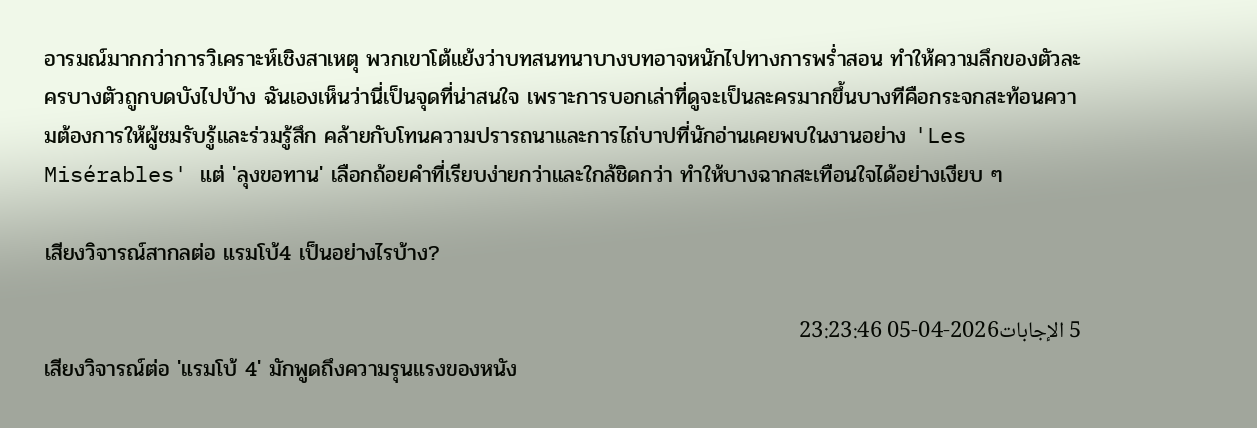อารมณ์มากกว่าการวิเคราะห์เชิงสาเหตุ พวกเขาโต้แย้งว่าบทสนทนาบางบทอาจหนักไปทางการพร่ำสอน ทำให้ความลึกของตัวละครบางตัวถูกบดบังไปบ้าง ฉันเองเห็นว่านี่เป็นจุดที่น่าสนใจ เพราะการบอกเล่าที่ดูจะเป็นละครมากขึ้นบางทีคือกระจกสะท้อนความต้องการให้ผู้ชมรับรู้และร่วมรู้สึก คล้ายกับโทนความปรารถนาและการไถ่บาปที่นักอ่านเคยพบในงานอย่าง 'Les Misérables' แต่ 'ลุงขอทาน' เลือกถ้อยคำที่เรียบง่ายกว่าและใกล้ชิดกว่า ทำให้บางฉากสะเทือนใจได้อย่างเงียบ ๆ

เสียงวิจารณ์สากลต่อ แรมโบ้4 เป็นอย่างไรบ้าง?

5 الإجابات2026-04-05 23:23:46
เสียงวิจารณ์ต่อ 'แรมโบ้ 4' มักพูดถึงความรุนแรงของหนัง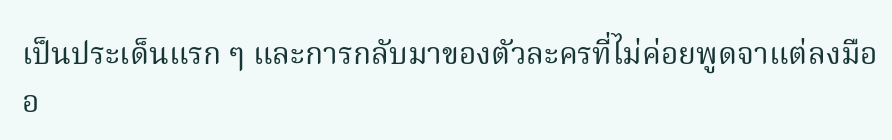เป็นประเด็นแรก ๆ และการกลับมาของตัวละครที่ไม่ค่อยพูดจาแต่ลงมืออ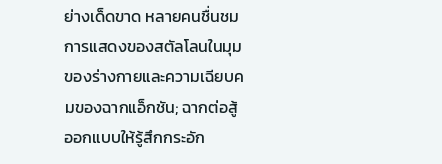ย่างเด็ดขาด หลายคนชื่นชมการแสดงของสตัลโลนในมุมของร่างกายและความเฉียบคมของฉากแอ็กชัน; ฉากต่อสู้ออกแบบให้รู้สึกกระอัก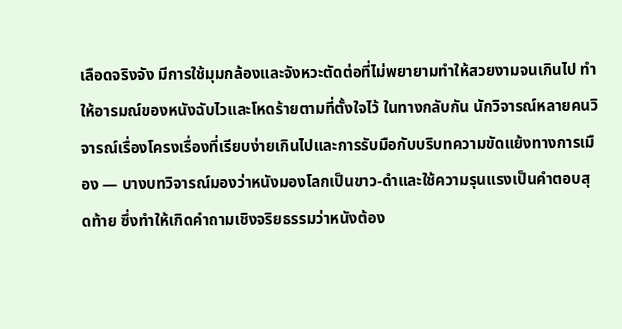เลือดจริงจัง มีการใช้มุมกล้องและจังหวะตัดต่อที่ไม่พยายามทำให้สวยงามจนเกินไป ทำให้อารมณ์ของหนังฉับไวและโหดร้ายตามที่ตั้งใจไว้ ในทางกลับกัน นักวิจารณ์หลายคนวิจารณ์เรื่องโครงเรื่องที่เรียบง่ายเกินไปและการรับมือกับบริบทความขัดแย้งทางการเมือง — บางบทวิจารณ์มองว่าหนังมองโลกเป็นขาว-ดำและใช้ความรุนแรงเป็นคำตอบสุดท้าย ซึ่งทำให้เกิดคำถามเชิงจริยธรรมว่าหนังต้อง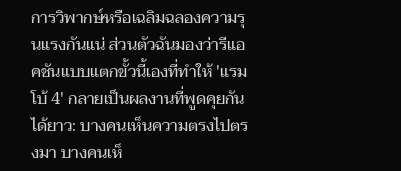การวิพากษ์หรือเฉลิมฉลองความรุนแรงกันแน่ ส่วนตัวฉันมองว่ารีแอคชันแบบแตกขั้วนี้เองที่ทำให้ 'แรมโบ้ 4' กลายเป็นผลงานที่พูดคุยกันได้ยาว: บางคนเห็นความตรงไปตรงมา บางคนเห็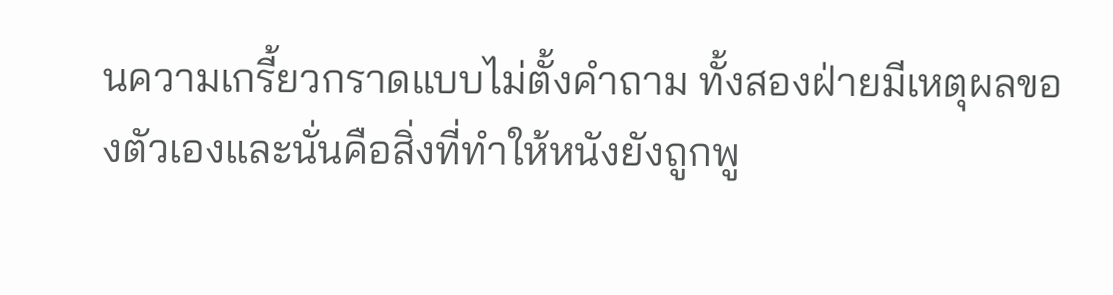นความเกรี้ยวกราดแบบไม่ตั้งคำถาม ทั้งสองฝ่ายมีเหตุผลของตัวเองและนั่นคือสิ่งที่ทำให้หนังยังถูกพู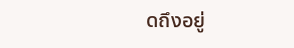ดถึงอยู่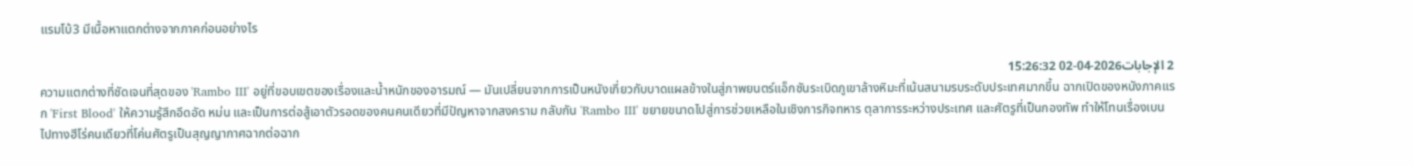แรมโบ้3 มีเนื้อหาแตกต่างจากภาคก่อนอย่างไร

2 الإجابات2026-04-02 15:26:32
ความแตกต่างที่ชัดเจนที่สุดของ 'Rambo III' อยู่ที่ขอบเขตของเรื่องและน้ำหนักของอารมณ์ — มันเปลี่ยนจากการเป็นหนังเกี่ยวกับบาดแผลข้างในสู่ภาพยนตร์แอ็กชันระเบิดภูเขาล้างหิมะที่เน้นสนามรบระดับประเทศมากขึ้น ฉากเปิดของหนังภาคแรก 'First Blood' ให้ความรู้สึกอึดอัด หม่น และเป็นการต่อสู้เอาตัวรอดของคนคนเดียวที่มีปัญหาจากสงคราม กลับกัน 'Rambo III' ขยายขนาดไปสู่การช่วยเหลือในเชิงภารกิจทหาร ตุลาการระหว่างประเทศ และศัตรูที่เป็นกองทัพ ทำให้โทนเรื่องเบนไปทางฮีโร่คนเดียวที่โค่นศัตรูเป็นสุญญากาศฉากต่อฉาก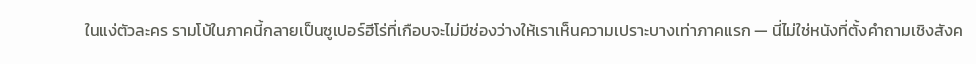ในแง่ตัวละคร รามโบ้ในภาคนี้กลายเป็นซูเปอร์ฮีโร่ที่เกือบจะไม่มีช่องว่างให้เราเห็นความเปราะบางเท่าภาคแรก — นี่ไม่ใช่หนังที่ตั้งคำถามเชิงสังค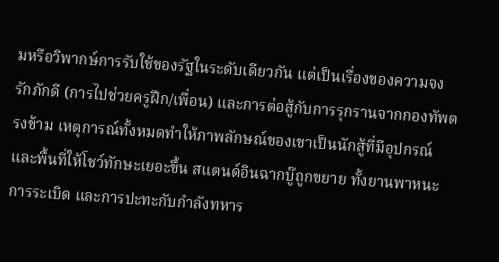มหรือวิพากษ์การรับใช้ของรัฐในระดับเดียวกัน แต่เป็นเรื่องของความจงรักภักดี (การไปช่วยครูฝึก/เพื่อน) และการต่อสู้กับการรุกรานจากกองทัพตรงข้าม เหตุการณ์ทั้งหมดทำให้ภาพลักษณ์ของเขาเป็นนักสู้ที่มีอุปกรณ์และพื้นที่ให้โชว์ทักษะเยอะขึ้น สแตนด์อินฉากบู๊ถูกขยาย ทั้งยานพาหนะ การระเบิด และการปะทะกับกำลังทหาร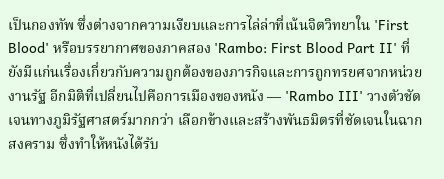เป็นกองทัพ ซึ่งต่างจากความเงียบและการไล่ล่าที่เน้นจิตวิทยาใน 'First Blood' หรือบรรยากาศของภาคสอง 'Rambo: First Blood Part II' ที่ยังมีแก่นเรื่องเกี่ยวกับความถูกต้องของภารกิจและการถูกทรยศจากหน่วยงานรัฐ อีกมิติที่เปลี่ยนไปคือการเมืองของหนัง — 'Rambo III' วางตัวชัดเจนทางภูมิรัฐศาสตร์มากกว่า เลือกข้างและสร้างพันธมิตรที่ชัดเจนในฉากสงคราม ซึ่งทำให้หนังได้รับ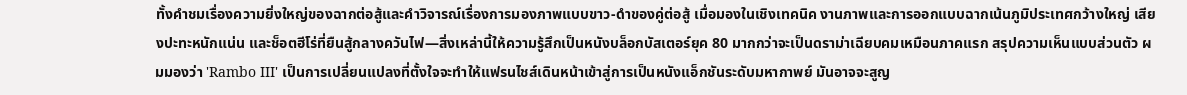ทั้งคำชมเรื่องความยิ่งใหญ่ของฉากต่อสู้และคำวิจารณ์เรื่องการมองภาพแบบขาว-ดำของคู่ต่อสู้ เมื่อมองในเชิงเทคนิค งานภาพและการออกแบบฉากเน้นภูมิประเทศกว้างใหญ่ เสียงปะทะหนักแน่น และช็อตฮีโร่ที่ยืนสู้กลางควันไฟ—สิ่งเหล่านี้ให้ความรู้สึกเป็นหนังบล็อกบัสเตอร์ยุค 80 มากกว่าจะเป็นดราม่าเฉียบคมเหมือนภาคแรก สรุปความเห็นแบบส่วนตัว ผมมองว่า 'Rambo III' เป็นการเปลี่ยนแปลงที่ตั้งใจจะทำให้แฟรนไชส์เดินหน้าเข้าสู่การเป็นหนังแอ็กชันระดับมหากาพย์ มันอาจจะสูญ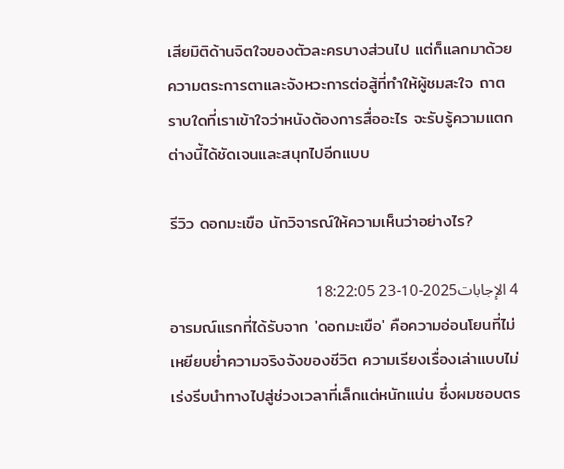เสียมิติด้านจิตใจของตัวละครบางส่วนไป แต่ก็แลกมาด้วยความตระการตาและจังหวะการต่อสู้ที่ทำให้ผู้ชมสะใจ ถาตราบใดที่เราเข้าใจว่าหนังต้องการสื่ออะไร จะรับรู้ความแตกต่างนี้ได้ชัดเจนและสนุกไปอีกแบบ

รีวิว ดอกมะเขือ นักวิจารณ์ให้ความเห็นว่าอย่างไร?

4 الإجابات2025-10-23 18:22:05
อารมณ์แรกที่ได้รับจาก 'ดอกมะเขือ' คือความอ่อนโยนที่ไม่เหยียบย่ำความจริงจังของชีวิต ความเรียงเรื่องเล่าแบบไม่เร่งรีบนำทางไปสู่ช่วงเวลาที่เล็กแต่หนักแน่น ซึ่งผมชอบตร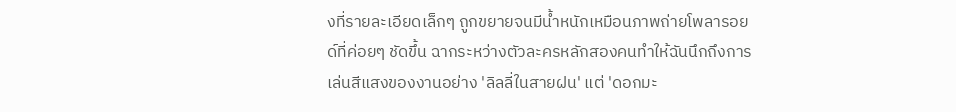งที่รายละเอียดเล็กๆ ถูกขยายจนมีน้ำหนักเหมือนภาพถ่ายโพลารอยด์ที่ค่อยๆ ชัดขึ้น ฉากระหว่างตัวละครหลักสองคนทำให้ฉันนึกถึงการเล่นสีแสงของงานอย่าง 'ลิลลี่ในสายฝน' แต่ 'ดอกมะ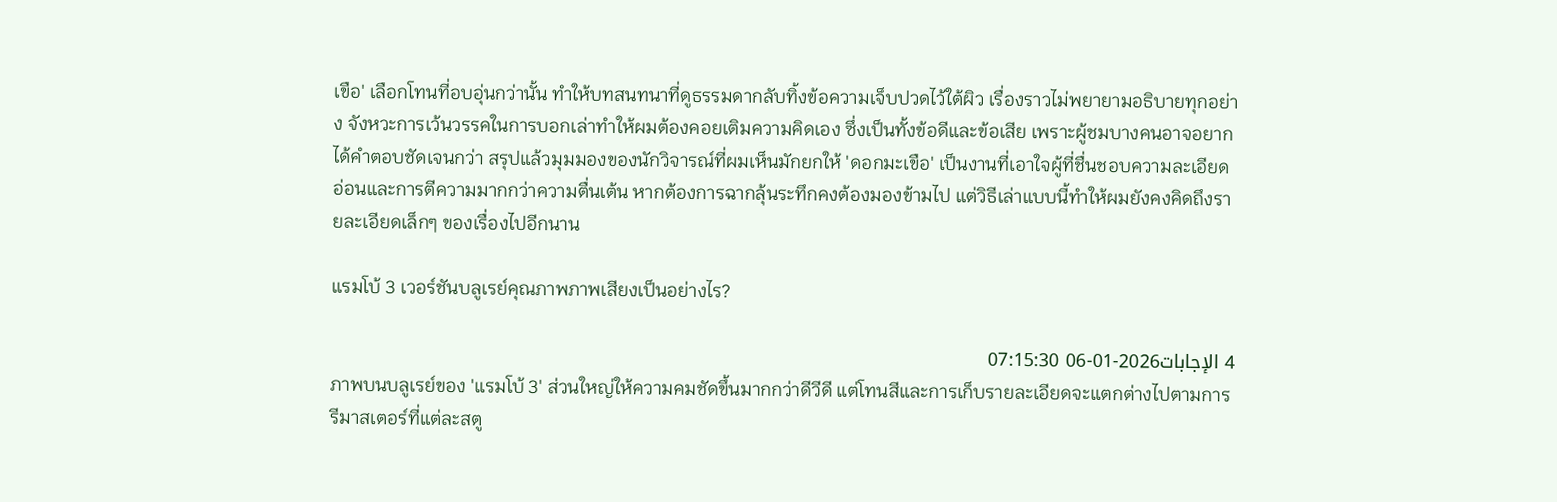เขือ' เลือกโทนที่อบอุ่นกว่านั้น ทำให้บทสนทนาที่ดูธรรมดากลับทิ้งข้อความเจ็บปวดไว้ใต้ผิว เรื่องราวไม่พยายามอธิบายทุกอย่าง จังหวะการเว้นวรรคในการบอกเล่าทำให้ผมต้องคอยเติมความคิดเอง ซึ่งเป็นทั้งข้อดีและข้อเสีย เพราะผู้ชมบางคนอาจอยากได้คำตอบชัดเจนกว่า สรุปแล้วมุมมองของนักวิจารณ์ที่ผมเห็นมักยกให้ 'ดอกมะเขือ' เป็นงานที่เอาใจผู้ที่ชื่นชอบความละเอียดอ่อนและการตีความมากกว่าความตื่นเต้น หากต้องการฉากลุ้นระทึกคงต้องมองข้ามไป แต่วิธีเล่าแบบนี้ทำให้ผมยังคงคิดถึงรายละเอียดเล็กๆ ของเรื่องไปอีกนาน

แรมโบ้ 3 เวอร์ชันบลูเรย์คุณภาพภาพเสียงเป็นอย่างไร?

4 الإجابات2026-01-06 07:15:30
ภาพบนบลูเรย์ของ 'แรมโบ้ 3' ส่วนใหญ่ให้ความคมชัดขึ้นมากกว่าดีวีดี แต่โทนสีและการเก็บรายละเอียดจะแตกต่างไปตามการรีมาสเตอร์ที่แต่ละสตู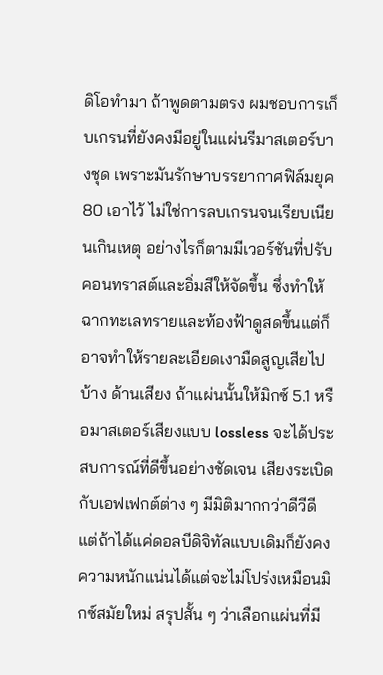ดิโอทำมา ถ้าพูดตามตรง ผมชอบการเก็บเกรนที่ยังคงมีอยู่ในแผ่นรีมาสเตอร์บางชุด เพราะมันรักษาบรรยากาศฟิล์มยุค 80 เอาไว้ ไม่ใช่การลบเกรนจนเรียบเนียนเกินเหตุ อย่างไรก็ตามมีเวอร์ชันที่ปรับคอนทราสต์และอิ่มสีให้จัดขึ้น ซึ่งทำให้ฉากทะเลทรายและท้องฟ้าดูสดขึ้นแต่ก็อาจทำให้รายละเอียดเงามืดสูญเสียไปบ้าง ด้านเสียง ถ้าแผ่นนั้นให้มิกซ์ 5.1 หรือมาสเตอร์เสียงแบบ lossless จะได้ประสบการณ์ที่ดีขึ้นอย่างชัดเจน เสียงระเบิดกับเอฟเฟกต์ต่าง ๆ มีมิติมากกว่าดีวีดี แต่ถ้าได้แค่ดอลบีดิจิทัลแบบเดิมก็ยังคงความหนักแน่นได้แต่จะไม่โปร่งเหมือนมิกซ์สมัยใหม่ สรุปสั้น ๆ ว่าเลือกแผ่นที่มี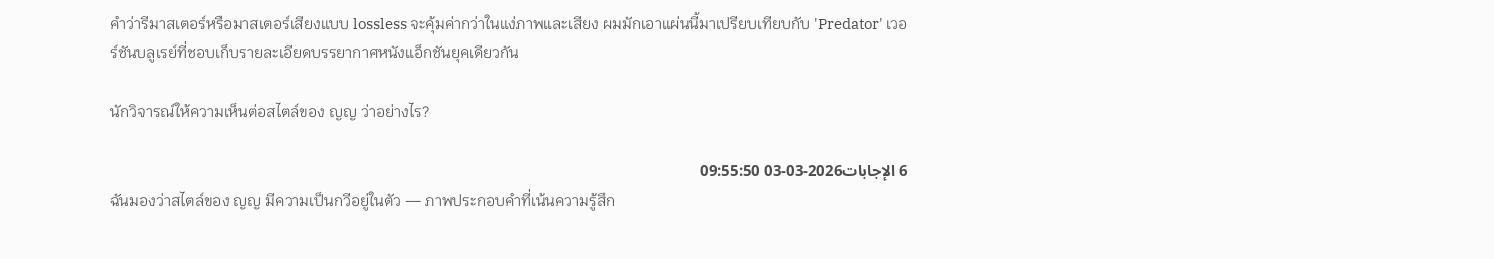คำว่ารีมาสเตอร์หรือมาสเตอร์เสียงแบบ lossless จะคุ้มค่ากว่าในแง่ภาพและเสียง ผมมักเอาแผ่นนี้มาเปรียบเทียบกับ 'Predator' เวอร์ชันบลูเรย์ที่ชอบเก็บรายละเอียดบรรยากาศหนังแอ็กชันยุคเดียวกัน

นักวิจารณ์ให้ความเห็นต่อสไตล์ของ ญญ ว่าอย่างไร?

6 الإجابات2026-03-03 09:55:50
ฉันมองว่าสไตล์ของ ญญ มีความเป็นกวีอยู่ในตัว — ภาพประกอบคำที่เน้นความรู้สึก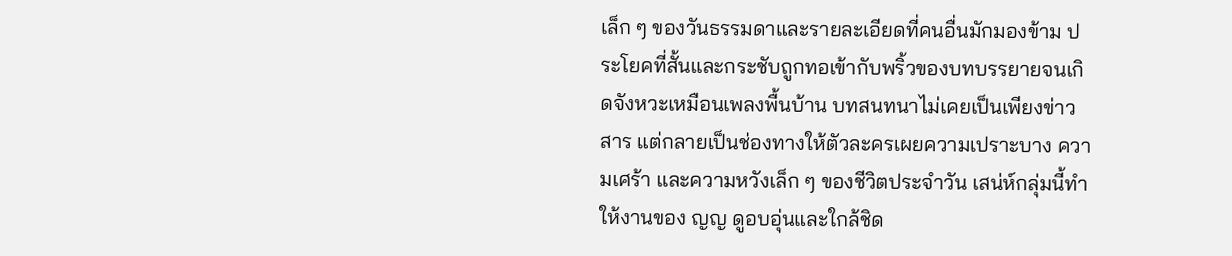เล็ก ๆ ของวันธรรมดาและรายละเอียดที่คนอื่นมักมองข้าม ประโยคที่สั้นและกระชับถูกทอเข้ากับพริ้วของบทบรรยายจนเกิดจังหวะเหมือนเพลงพื้นบ้าน บทสนทนาไม่เคยเป็นเพียงข่าวสาร แต่กลายเป็นช่องทางให้ตัวละครเผยความเปราะบาง ความเศร้า และความหวังเล็ก ๆ ของชีวิตประจำวัน เสน่ห์กลุ่มนี้ทำให้งานของ ญญ ดูอบอุ่นและใกล้ชิด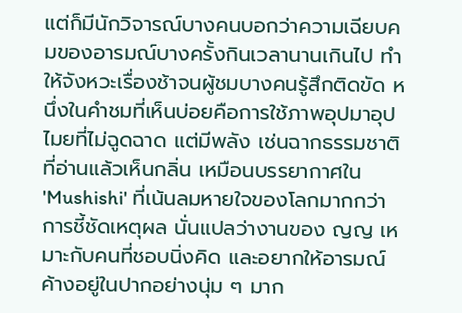แต่ก็มีนักวิจารณ์บางคนบอกว่าความเฉียบคมของอารมณ์บางครั้งกินเวลานานเกินไป ทำให้จังหวะเรื่องช้าจนผู้ชมบางคนรู้สึกติดขัด หนึ่งในคำชมที่เห็นบ่อยคือการใช้ภาพอุปมาอุปไมยที่ไม่ฉูดฉาด แต่มีพลัง เช่นฉากธรรมชาติที่อ่านแล้วเห็นกลิ่น เหมือนบรรยากาศใน 'Mushishi' ที่เน้นลมหายใจของโลกมากกว่าการชี้ชัดเหตุผล นั่นแปลว่างานของ ญญ เหมาะกับคนที่ชอบนิ่งคิด และอยากให้อารมณ์ค้างอยู่ในปากอย่างนุ่ม ๆ มาก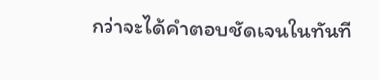กว่าจะได้คำตอบชัดเจนในทันที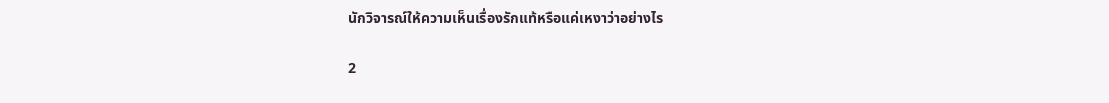นักวิจารณ์ให้ความเห็นเรื่องรักแท้หรือแค่เหงาว่าอย่างไร

2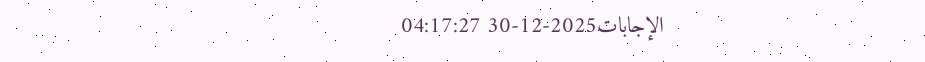الإجابات2025-12-30 04:17:27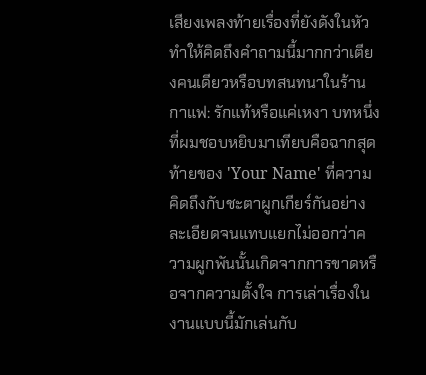เสียงเพลงท้ายเรื่องที่ยังดังในหัวทำให้คิดถึงคำถามนี้มากกว่าเตียงคนเดียวหรือบทสนทนาในร้านกาแฟ: รักแท้หรือแค่เหงา บทหนึ่งที่ผมชอบหยิบมาเทียบคือฉากสุดท้ายของ 'Your Name' ที่ความคิดถึงกับชะตาผูกเกียร์กันอย่างละเอียดจนแทบแยกไม่ออกว่าความผูกพันนั้นเกิดจากการขาดหรือจากความตั้งใจ การเล่าเรื่องในงานแบบนี้มักเล่นกับ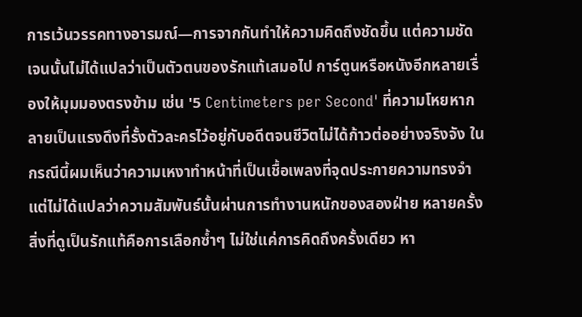การเว้นวรรคทางอารมณ์—การจากกันทำให้ความคิดถึงชัดขึ้น แต่ความชัดเจนนั้นไม่ได้แปลว่าเป็นตัวตนของรักแท้เสมอไป การ์ตูนหรือหนังอีกหลายเรื่องให้มุมมองตรงข้าม เช่น '5 Centimeters per Second' ที่ความโหยหากลายเป็นแรงดึงที่รั้งตัวละครไว้อยู่กับอดีตจนชีวิตไม่ได้ก้าวต่ออย่างจริงจัง ในกรณีนี้ผมเห็นว่าความเหงาทำหน้าที่เป็นเชื้อเพลงที่จุดประกายความทรงจำ แต่ไม่ได้แปลว่าความสัมพันธ์นั้นผ่านการทำงานหนักของสองฝ่าย หลายครั้งสิ่งที่ดูเป็นรักแท้คือการเลือกซ้ำๆ ไม่ใช่แค่การคิดถึงครั้งเดียว หา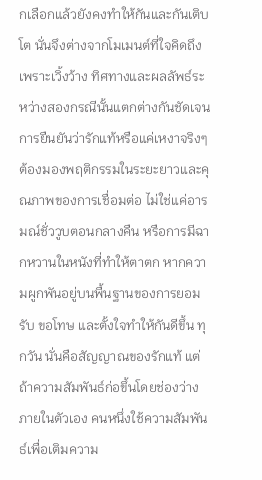กเลือกแล้วยังคงทำให้กันและกันเติบโต นั่นจึงต่างจากโมเมนต์ที่ใจคิดถึงเพราะเวิ้งว้าง ทิศทางและผลลัพธ์ระหว่างสองกรณีนั้นแตกต่างกันชัดเจน การยืนยันว่ารักแท้หรือแค่เหงาจริงๆ ต้องมองพฤติกรรมในระยะยาวและคุณภาพของการเชื่อมต่อ ไม่ใช่แค่อารมณ์ชั่ววูบตอนกลางคืน หรือการมีฉากหวานในหนังที่ทำให้ตาตก หากความผูกพันอยู่บนพื้นฐานของการยอมรับ ขอโทษ และตั้งใจทำให้กันดีขึ้น ทุกวัน นั่นคือสัญญาณของรักแท้ แต่ถ้าความสัมพันธ์ก่อขึ้นโดยช่องว่างภายในตัวเอง คนหนึ่งใช้ความสัมพันธ์เพื่อเติมความ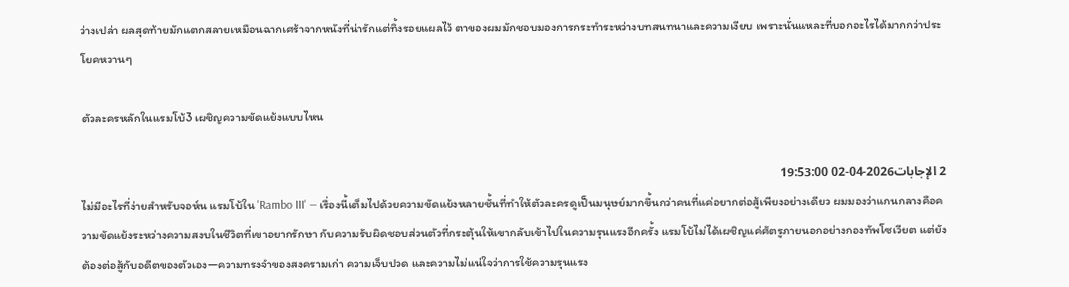ว่างเปล่า ผลสุดท้ายมักแตกสลายเหมือนฉากเศร้าจากหนังที่น่ารักแต่ทิ้งรอยแผลไว้ ตาของผมมักชอบมองการกระทำระหว่างบทสนทนาและความเงียบ เพราะนั่นแหละที่บอกอะไรได้มากกว่าประโยคหวานๆ

ตัวละครหลักในแรมโบ้3 เผชิญความขัดแย้งแบบไหน

2 الإجابات2026-04-02 19:53:00
ไม่มีอะไรที่ง่ายสำหรับจอห์น แรมโบ้ใน 'Rambo III' — เรื่องนี้เต็มไปด้วยความขัดแย้งหลายชั้นที่ทำให้ตัวละครดูเป็นมนุษย์มากขึ้นกว่าคนที่แค่อยากต่อสู้เพียงอย่างเดียว ผมมองว่าแกนกลางคือความขัดแย้งระหว่างความสงบในชีวิตที่เขาอยากรักษา กับความรับผิดชอบส่วนตัวที่กระตุ้นให้เขากลับเข้าไปในความรุนแรงอีกครั้ง แรมโบ้ไม่ได้เผชิญแค่ศัตรูภายนอกอย่างกองทัพโซเวียต แต่ยังต้องต่อสู้กับอดีตของตัวเอง—ความทรงจำของสงครามเก่า ความเจ็บปวด และความไม่แน่ใจว่าการใช้ความรุนแรง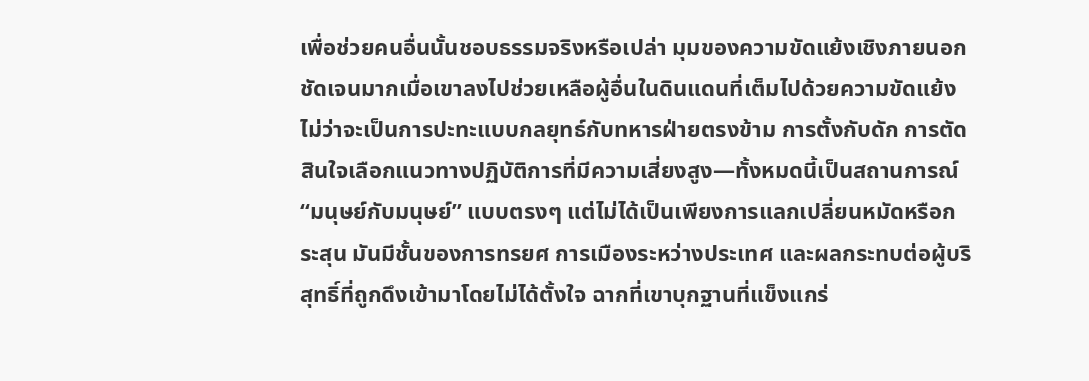เพื่อช่วยคนอื่นนั้นชอบธรรมจริงหรือเปล่า มุมของความขัดแย้งเชิงภายนอกชัดเจนมากเมื่อเขาลงไปช่วยเหลือผู้อื่นในดินแดนที่เต็มไปด้วยความขัดแย้ง ไม่ว่าจะเป็นการปะทะแบบกลยุทธ์กับทหารฝ่ายตรงข้าม การตั้งกับดัก การตัดสินใจเลือกแนวทางปฏิบัติการที่มีความเสี่ยงสูง—ทั้งหมดนี้เป็นสถานการณ์ “มนุษย์กับมนุษย์” แบบตรงๆ แต่ไม่ได้เป็นเพียงการแลกเปลี่ยนหมัดหรือกระสุน มันมีชั้นของการทรยศ การเมืองระหว่างประเทศ และผลกระทบต่อผู้บริสุทธิ์ที่ถูกดึงเข้ามาโดยไม่ได้ตั้งใจ ฉากที่เขาบุกฐานที่แข็งแกร่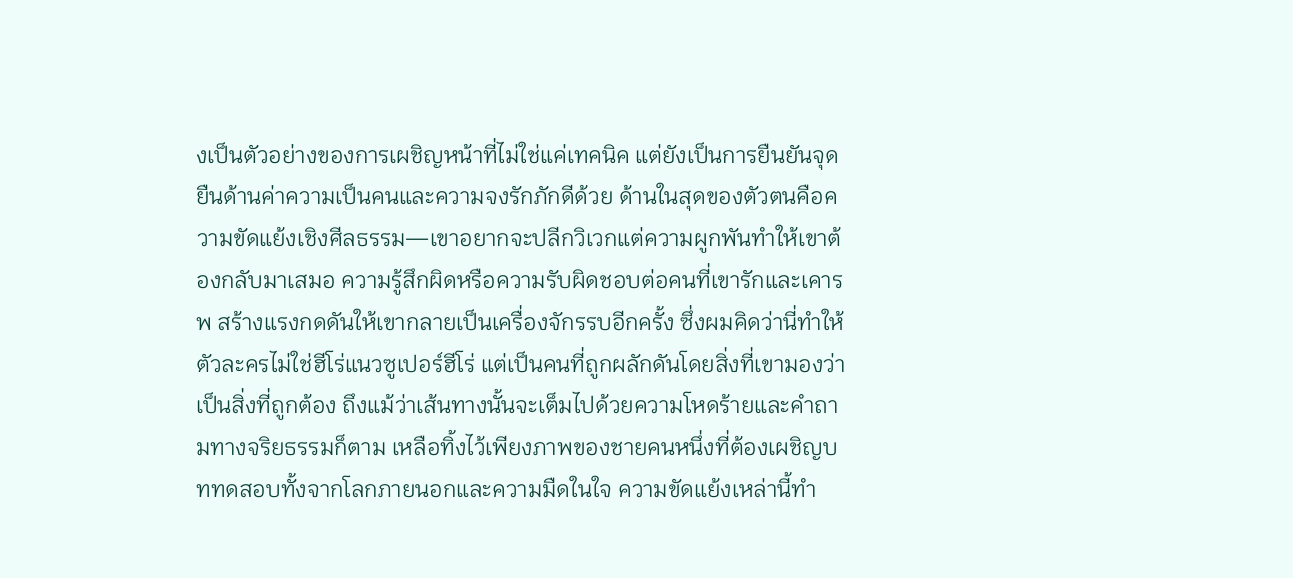งเป็นตัวอย่างของการเผชิญหน้าที่ไม่ใช่แค่เทคนิค แต่ยังเป็นการยืนยันจุดยืนด้านค่าความเป็นคนและความจงรักภักดีด้วย ด้านในสุดของตัวตนคือความขัดแย้งเชิงศีลธรรม—เขาอยากจะปลีกวิเวกแต่ความผูกพันทำให้เขาต้องกลับมาเสมอ ความรู้สึกผิดหรือความรับผิดชอบต่อคนที่เขารักและเคารพ สร้างแรงกดดันให้เขากลายเป็นเครื่องจักรรบอีกครั้ง ซึ่งผมคิดว่านี่ทำให้ตัวละครไม่ใช่ฮีโร่แนวซูเปอร์ฮีโร่ แต่เป็นคนที่ถูกผลักดันโดยสิ่งที่เขามองว่าเป็นสิ่งที่ถูกต้อง ถึงแม้ว่าเส้นทางนั้นจะเต็มไปด้วยความโหดร้ายและคำถามทางจริยธรรมก็ตาม เหลือทิ้งไว้เพียงภาพของชายคนหนึ่งที่ต้องเผชิญบททดสอบทั้งจากโลกภายนอกและความมืดในใจ ความขัดแย้งเหล่านี้ทำ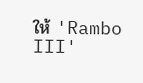ให้ 'Rambo III'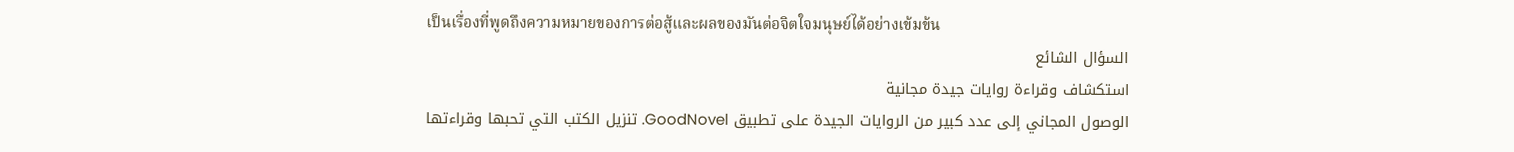เป็นเรื่องที่พูดถึงความหมายของการต่อสู้และผลของมันต่อจิตใจมนุษย์ได้อย่างเข้มข้น
السؤال الشائع
استكشاف وقراءة روايات جيدة مجانية
الوصول المجاني إلى عدد كبير من الروايات الجيدة على تطبيق GoodNovel. تنزيل الكتب التي تحبها وقراءتها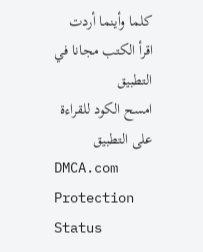كلما وأينما أردت
اقرأ الكتب مجانا في التطبيق
امسح الكود للقراءة على التطبيق
DMCA.com Protection Status